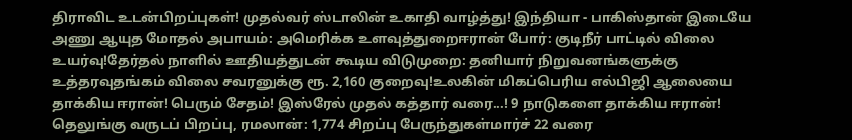திராவிட உடன்பிறப்புகள்! முதல்வர் ஸ்டாலின் உகாதி வாழ்த்து! இந்தியா - பாகிஸ்தான் இடையே அணு ஆயுத மோதல் அபாயம்: அமெரிக்க உளவுத்துறைஈரான் போர்: குடிநீர் பாட்டில் விலை உயர்வு!தேர்தல் நாளில் ஊதியத்துடன் கூடிய விடுமுறை: தனியார் நிறுவனங்களுக்கு உத்தரவுதங்கம் விலை சவரனுக்கு ரூ. 2,160 குறைவு!உலகின் மிகப்பெரிய எல்பிஜி ஆலையை தாக்கிய ஈரான்! பெரும் சேதம்! இஸ்ரேல் முதல் கத்தார் வரை...! 9 நாடுகளை தாக்கிய ஈரான்! தெலுங்கு வருடப் பிறப்பு, ரமலான்: 1,774 சிறப்பு பேருந்துகள்மார்ச் 22 வரை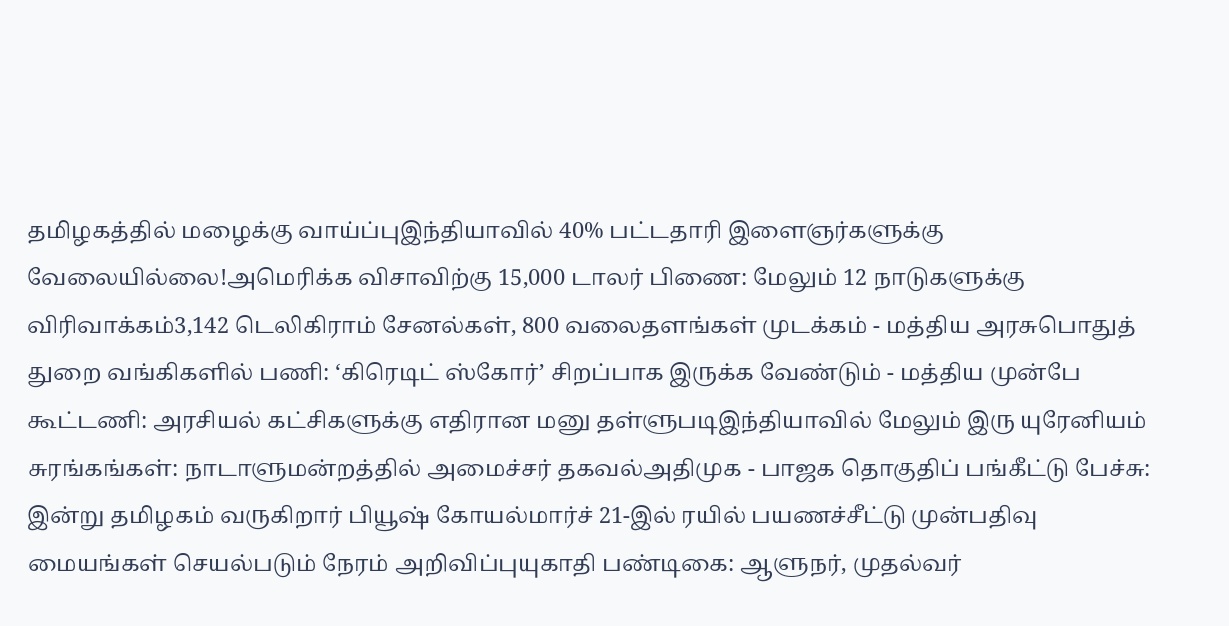தமிழகத்தில் மழைக்கு வாய்ப்புஇந்தியாவில் 40% பட்டதாரி இளைஞர்களுக்கு வேலையில்லை!அமெரிக்க விசாவிற்கு 15,000 டாலர் பிணை: மேலும் 12 நாடுகளுக்கு விரிவாக்கம்3,142 டெலிகிராம் சேனல்கள், 800 வலைதளங்கள் முடக்கம் - மத்திய அரசுபொதுத் துறை வங்கிகளில் பணி: ‘கிரெடிட் ஸ்கோர்’ சிறப்பாக இருக்க வேண்டும் - மத்திய முன்பே கூட்டணி: அரசியல் கட்சிகளுக்கு எதிரான மனு தள்ளுபடிஇந்தியாவில் மேலும் இரு யுரேனியம் சுரங்கங்கள்: நாடாளுமன்றத்தில் அமைச்சர் தகவல்அதிமுக - பாஜக தொகுதிப் பங்கீட்டு பேச்சு: இன்று தமிழகம் வருகிறார் பியூஷ் கோயல்மார்ச் 21-இல் ரயில் பயணச்சீட்டு முன்பதிவு மையங்கள் செயல்படும் நேரம் அறிவிப்புயுகாதி பண்டிகை: ஆளுநர், முதல்வர்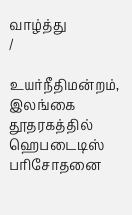வாழ்த்து
/

உயர்நீதிமன்றம், இலங்கை தூதரகத்தில் ஹெபடைடிஸ் பரிசோதனை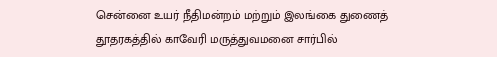சென்னை உயர் நீதிமன்றம் மற்றும் இலங்கை துணைத் தூதரகத்தில் காவேரி மருத்துவமனை சார்பில்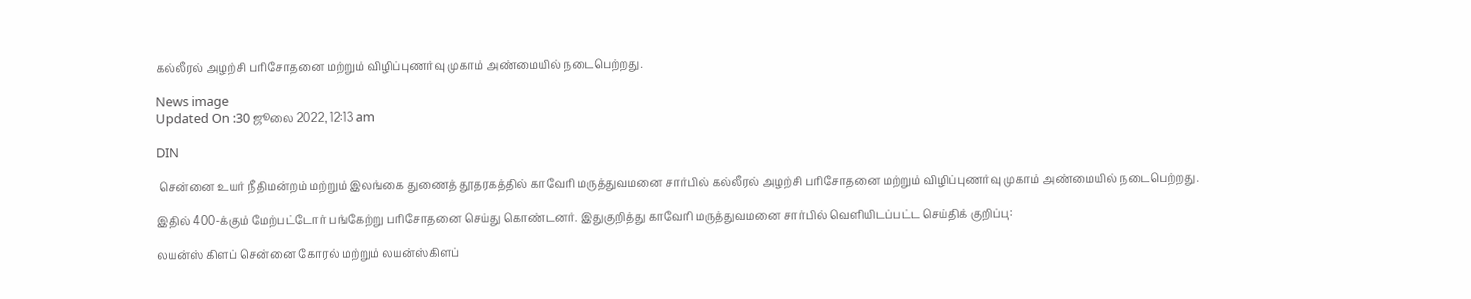கல்லீரல் அழற்சி பரிசோதனை மற்றும் விழிப்புணர்வு முகாம் அண்மையில் நடைபெற்றது.

News image
Updated On :30 ஜூலை 2022, 12:13 am

DIN

 சென்னை உயர் நீதிமன்றம் மற்றும் இலங்கை துணைத் தூதரகத்தில் காவேரி மருத்துவமனை சார்பில் கல்லீரல் அழற்சி பரிசோதனை மற்றும் விழிப்புணர்வு முகாம் அண்மையில் நடைபெற்றது.

இதில் 400-க்கும் மேற்பட்டோர் பங்கேற்று பரிசோதனை செய்து கொண்டனர். இதுகுறித்து காவேரி மருத்துவமனை சார்பில் வெளியிடப்பட்ட செய்திக் குறிப்பு:

லயன்ஸ் கிளப் சென்னை கோரல் மற்றும் லயன்ஸ்கிளப்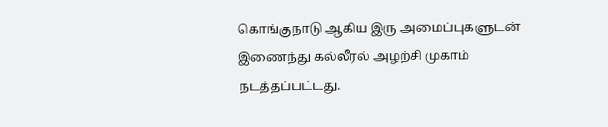கொங்குநாடு ஆகிய இரு அமைப்புகளுடன் இணைந்து கல்லீரல் அழற்சி முகாம் நடத்தப்பட்டது.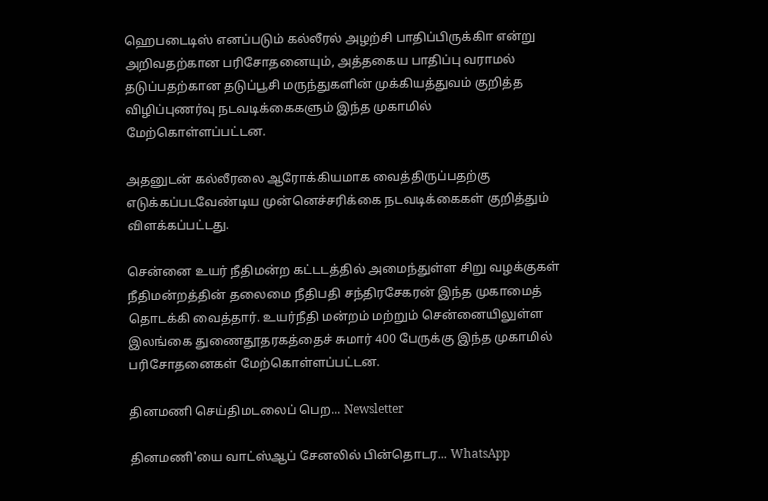ஹெபடைடிஸ் எனப்படும் கல்லீரல் அழற்சி பாதிப்பிருக்கிா என்று அறிவதற்கான பரிசோதனையும், அத்தகைய பாதிப்பு வராமல் தடுப்பதற்கான தடுப்பூசி மருந்துகளின் முக்கியத்துவம் குறித்த விழிப்புணர்வு நடவடிக்கைகளும் இந்த முகாமில் மேற்கொள்ளப்பட்டன.

அதனுடன் கல்லீரலை ஆரோக்கியமாக வைத்திருப்பதற்கு எடுக்கப்படவேண்டிய முன்னெச்சரிக்கை நடவடிக்கைகள் குறித்தும் விளக்கப்பட்டது.

சென்னை உயர் நீதிமன்ற கட்டடத்தில் அமைந்துள்ள சிறு வழக்குகள் நீதிமன்றத்தின் தலைமை நீதிபதி சந்திரசேகரன் இந்த முகாமைத் தொடக்கி வைத்தார். உயர்நீதி மன்றம் மற்றும் சென்னையிலுள்ள இலங்கை துணைதூதரகத்தைச் சுமார் 400 பேருக்கு இந்த முகாமில் பரிசோதனைகள் மேற்கொள்ளப்பட்டன.

தினமணி செய்திமடலைப் பெற... Newsletter

தினமணி'யை வாட்ஸ்ஆப் சேனலில் பின்தொடர... WhatsApp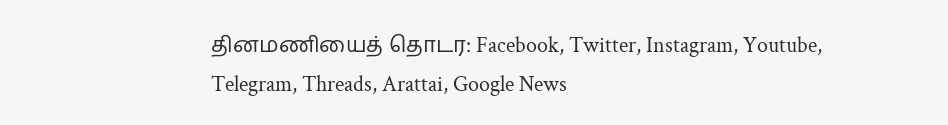தினமணியைத் தொடர: Facebook, Twitter, Instagram, Youtube, Telegram, Threads, Arattai, Google News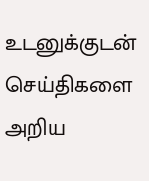உடனுக்குடன் செய்திகளை அறிய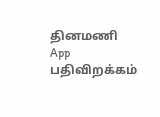தினமணி App பதிவிறக்கம்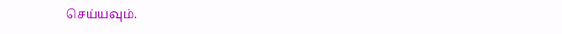செய்யவும்.